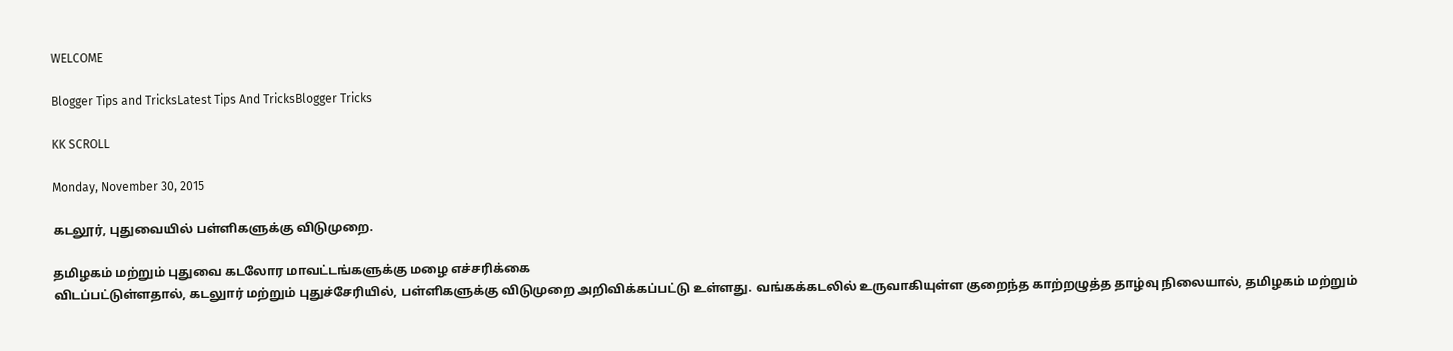WELCOME

Blogger Tips and TricksLatest Tips And TricksBlogger Tricks

KK SCROLL

Monday, November 30, 2015

கடலூர், புதுவையில் பள்ளிகளுக்கு விடுமுறை.

தமிழகம் மற்றும் புதுவை கடலோர மாவட்டங்களுக்கு மழை எச்சரிக்கை
விடப்பட்டுள்ளதால், கடலுார் மற்றும் புதுச்சேரியில், பள்ளிகளுக்கு விடுமுறை அறிவிக்கப்பட்டு உள்ளது. வங்கக்கடலில் உருவாகியுள்ள குறைந்த காற்றழுத்த தாழ்வு நிலையால், தமிழகம் மற்றும்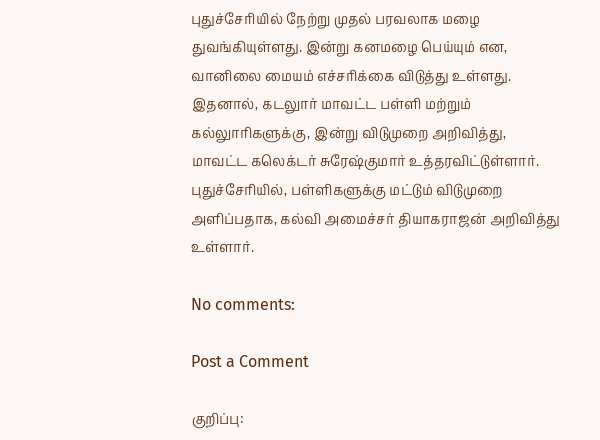புதுச்சேரியில் நேற்று முதல் பரவலாக மழை துவங்கியுள்ளது. இன்று கனமழை பெய்யும் என, வானிலை மையம் எச்சரிக்கை விடுத்து உள்ளது. இதனால், கடலுார் மாவட்ட பள்ளி மற்றும் கல்லுாரிகளுக்கு, இன்று விடுமுறை அறிவித்து, மாவட்ட கலெக்டர் சுரேஷ்குமார் உத்தரவிட்டுள்ளார். புதுச்சேரியில், பள்ளிகளுக்கு மட்டும் விடுமுறை அளிப்பதாக, கல்வி அமைச்சர் தியாகராஜன் அறிவித்து உள்ளார்.

No comments:

Post a Comment

குறிப்பு: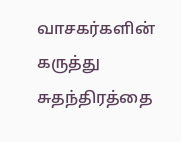வாசகர்களின் கருத்து சுதந்திரத்தை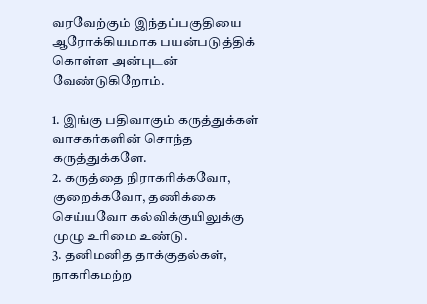வரவேற்கும் இந்தப்பகுதியை ஆரோக்கியமாக பயன்படுத்திக் கொள்ள அன்புடன் வேண்டுகிறோம்.

1. இங்கு பதிவாகும் கருத்துக்கள் வாசகர்களின் சொந்த கருத்துக்களே.
2. கருத்தை நிராகரிக்கவோ, குறைக்கவோ, தணிக்கை செய்யவோ கல்விக்குயிலுக்கு முழு உரிமை உண்டு.
3. தனிமனித தாக்குதல்கள், நாகரிகமற்ற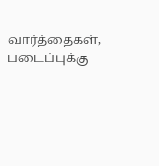வார்த்தைகள், படைப்புக்கு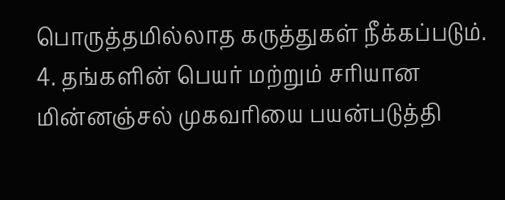பொருத்தமில்லாத கருத்துகள் நீக்கப்படும்.
4. தங்களின் பெயர் மற்றும் சரியான மின்னஞ்சல் முகவரியை பயன்படுத்தி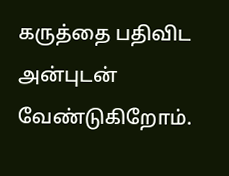கருத்தை பதிவிட அன்புடன் வேண்டுகிறோம்.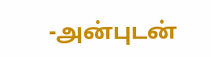-அன்புடன்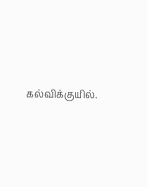கல்விக்குயில்.